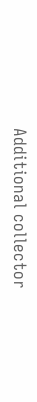Additional collector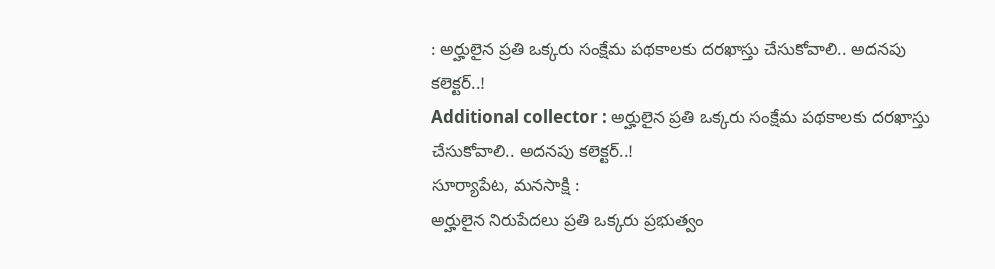: అర్హులైన ప్రతి ఒక్కరు సంక్షేమ పథకాలకు దరఖాస్తు చేసుకోవాలి.. అదనపు కలెక్టర్..!
Additional collector : అర్హులైన ప్రతి ఒక్కరు సంక్షేమ పథకాలకు దరఖాస్తు చేసుకోవాలి.. అదనపు కలెక్టర్..!
సూర్యాపేట, మనసాక్షి :
అర్హులైన నిరుపేదలు ప్రతి ఒక్కరు ప్రభుత్వం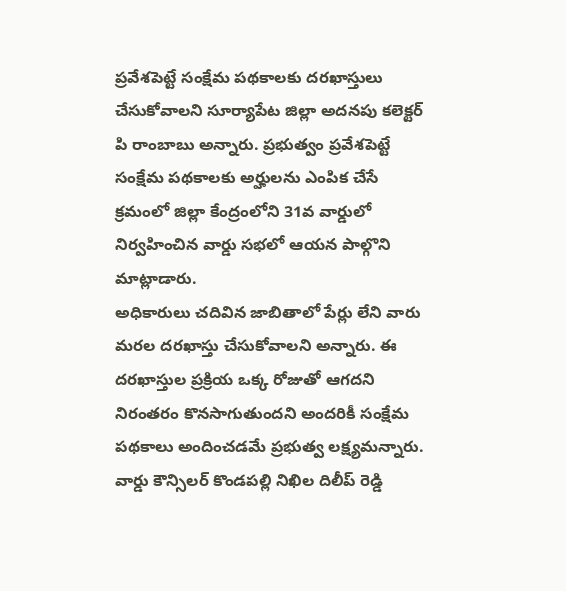ప్రవేశపెట్టే సంక్షేమ పథకాలకు దరఖాస్తులు చేసుకోవాలని సూర్యాపేట జిల్లా అదనపు కలెక్టర్ పి రాంబాబు అన్నారు. ప్రభుత్వం ప్రవేశపెట్టే సంక్షేమ పథకాలకు అర్హులను ఎంపిక చేసే క్రమంలో జిల్లా కేంద్రంలోని 31వ వార్డులో నిర్వహించిన వార్డు సభలో ఆయన పాల్గొని మాట్లాడారు.
అధికారులు చదివిన జాబితాలో పేర్లు లేని వారు మరల దరఖాస్తు చేసుకోవాలని అన్నారు. ఈ దరఖాస్తుల ప్రక్రియ ఒక్క రోజుతో ఆగదని నిరంతరం కొనసాగుతుందని అందరికీ సంక్షేమ పథకాలు అందించడమే ప్రభుత్వ లక్ష్యమన్నారు. వార్డు కౌన్సిలర్ కొండపల్లి నిఖిల దిలీప్ రెడ్డి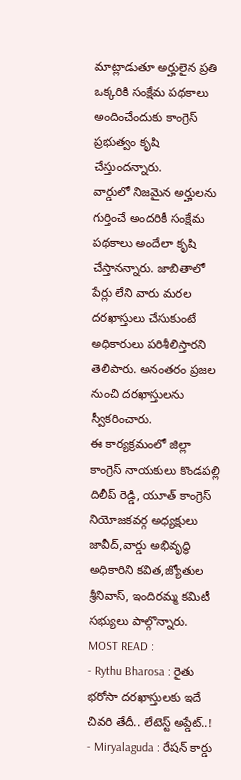మాట్లాడుతూ అర్హులైన ప్రతి ఒక్కరికి సంక్షేమ పథకాలు అందించేందుకు కాంగ్రెస్ ప్రభుత్వం కృషి చేస్తుందన్నారు.
వార్డులో నిజమైన అర్హులను గుర్తించే అందరికీ సంక్షేమ పథకాలు అందేలా కృషి చేస్తానన్నారు. జాబితాలో పేర్లు లేని వారు మరల దరఖాస్తులు చేసుకుంటే అధికారులు పరిశీలిస్తారని తెలిపారు. అనంతరం ప్రజల నుంచి దరఖాస్తులను స్వీకరించారు.
ఈ కార్యక్రమంలో జిల్లా కాంగ్రెస్ నాయకులు కొండపల్లి దిలీప్ రెడ్డి, యూత్ కాంగ్రెస్ నియోజకవర్గ అధ్యక్షులు జావీద్,వార్డు అభివృద్ధి అధికారిని కవిత,జ్యోతుల శ్రీనివాస్, ఇందిరమ్మ కమిటీ సభ్యులు పాల్గొన్నారు.
MOST READ :
- Rythu Bharosa : రైతు భరోసా దరఖాస్తులకు ఇదే చివరి తేదీ.. లేటెస్ట్ అప్డేట్..!
- Miryalaguda : రేషన్ కార్డు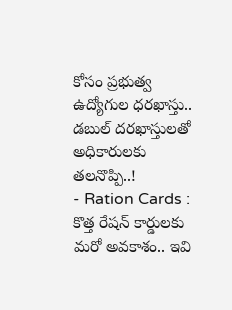కోసం ప్రభుత్వ ఉద్యోగుల ధరఖాస్తు.. డబుల్ దరఖాస్తులతో అధికారులకు తలనొప్పి..!
- Ration Cards : కొత్త రేషన్ కార్డులకు మరో అవకాశం.. ఇవి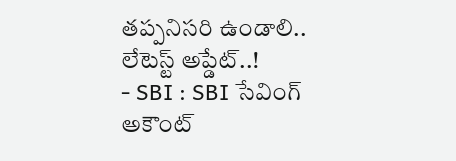తప్పనిసరి ఉండాలి.. లేటెస్ట్ అప్డేట్..!
- SBI : SBI సేవింగ్ అకౌంట్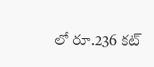లో రూ.236 కట్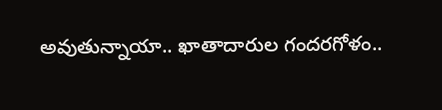అవుతున్నాయా.. ఖాతాదారుల గందరగోళం..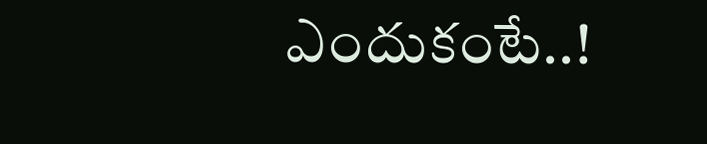ఎందుకంటే..!